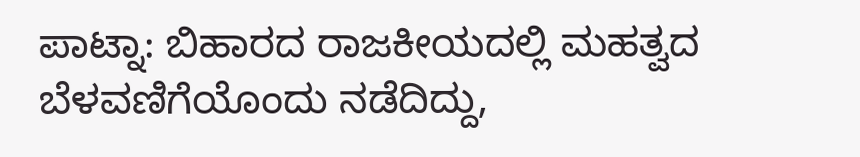ಪಾಟ್ನಾ: ಬಿಹಾರದ ರಾಜಕೀಯದಲ್ಲಿ ಮಹತ್ವದ ಬೆಳವಣಿಗೆಯೊಂದು ನಡೆದಿದ್ದು,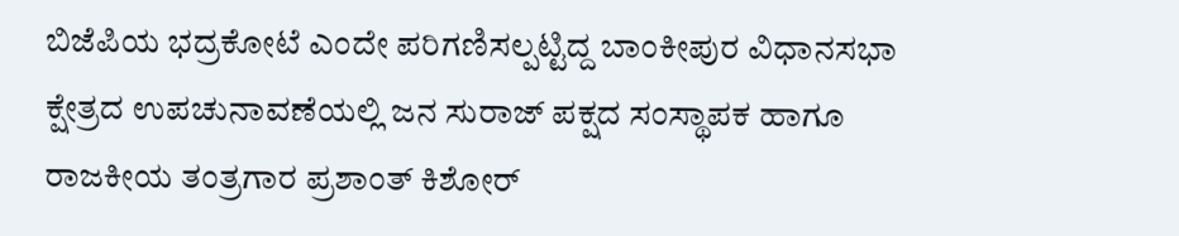ಬಿಜೆಪಿಯ ಭದ್ರಕೋಟೆ ಎಂದೇ ಪರಿಗಣಿಸಲ್ಪಟ್ಟಿದ್ದ ಬಾಂಕೀಪುರ ವಿಧಾನಸಭಾ ಕ್ಷೇತ್ರದ ಉಪಚುನಾವಣೆಯಲ್ಲಿ ಜನ ಸುರಾಜ್ ಪಕ್ಷದ ಸಂಸ್ಥಾಪಕ ಹಾಗೂ ರಾಜಕೀಯ ತಂತ್ರಗಾರ ಪ್ರಶಾಂತ್ ಕಿಶೋರ್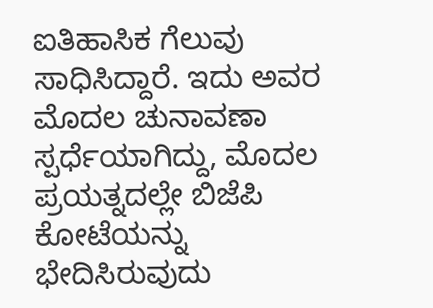ಐತಿಹಾಸಿಕ ಗೆಲುವು ಸಾಧಿಸಿದ್ದಾರೆ. ಇದು ಅವರ ಮೊದಲ ಚುನಾವಣಾ ಸ್ಪರ್ಧೆಯಾಗಿದ್ದು, ಮೊದಲ ಪ್ರಯತ್ನದಲ್ಲೇ ಬಿಜೆಪಿ ಕೋಟೆಯನ್ನು ಭೇದಿಸಿರುವುದು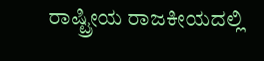ರಾಷ್ಟ್ರೀಯ ರಾಜಕೀಯದಲ್ಲಿ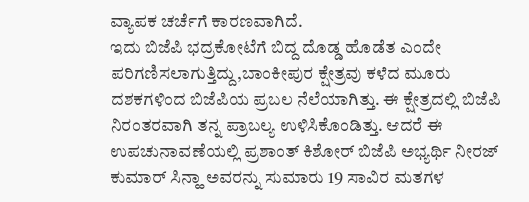ವ್ಯಾಪಕ ಚರ್ಚೆಗೆ ಕಾರಣವಾಗಿದೆ.
ಇದು ಬಿಜೆಪಿ ಭದ್ರಕೋಟೆಗೆ ಬಿದ್ದ ದೊಡ್ಡ ಹೊಡೆತ ಎಂದೇ ಪರಿಗಣಿಸಲಾಗುತ್ತಿದ್ದು,ಬಾಂಕೀಪುರ ಕ್ಷೇತ್ರವು ಕಳೆದ ಮೂರು ದಶಕಗಳಿಂದ ಬಿಜೆಪಿಯ ಪ್ರಬಲ ನೆಲೆಯಾಗಿತ್ತು. ಈ ಕ್ಷೇತ್ರದಲ್ಲಿ ಬಿಜೆಪಿ ನಿರಂತರವಾಗಿ ತನ್ನ ಪ್ರಾಬಲ್ಯ ಉಳಿಸಿಕೊಂಡಿತ್ತು. ಆದರೆ ಈ ಉಪಚುನಾವಣೆಯಲ್ಲಿ ಪ್ರಶಾಂತ್ ಕಿಶೋರ್ ಬಿಜೆಪಿ ಅಭ್ಯರ್ಥಿ ನೀರಜ್ ಕುಮಾರ್ ಸಿನ್ಹಾ ಅವರನ್ನು ಸುಮಾರು 19 ಸಾವಿರ ಮತಗಳ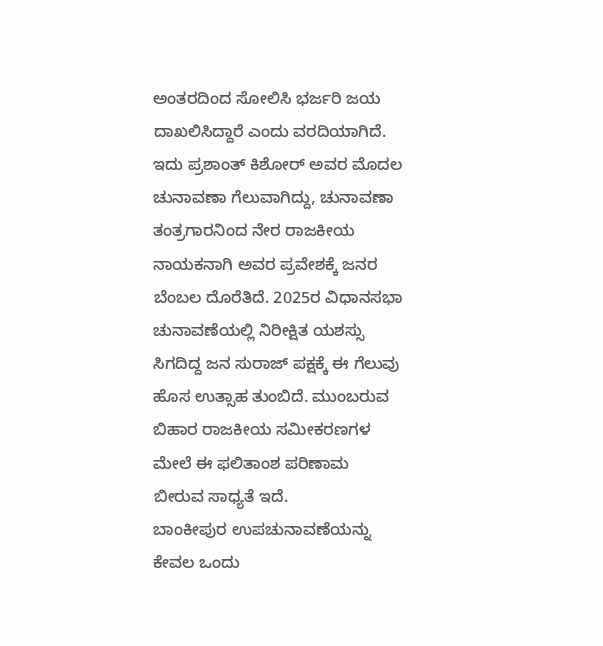ಅಂತರದಿಂದ ಸೋಲಿಸಿ ಭರ್ಜರಿ ಜಯ ದಾಖಲಿಸಿದ್ದಾರೆ ಎಂದು ವರದಿಯಾಗಿದೆ.
ಇದು ಪ್ರಶಾಂತ್ ಕಿಶೋರ್ ಅವರ ಮೊದಲ ಚುನಾವಣಾ ಗೆಲುವಾಗಿದ್ದು, ಚುನಾವಣಾ ತಂತ್ರಗಾರನಿಂದ ನೇರ ರಾಜಕೀಯ ನಾಯಕನಾಗಿ ಅವರ ಪ್ರವೇಶಕ್ಕೆ ಜನರ ಬೆಂಬಲ ದೊರೆತಿದೆ. 2025ರ ವಿಧಾನಸಭಾ ಚುನಾವಣೆಯಲ್ಲಿ ನಿರೀಕ್ಷಿತ ಯಶಸ್ಸು ಸಿಗದಿದ್ದ ಜನ ಸುರಾಜ್ ಪಕ್ಷಕ್ಕೆ ಈ ಗೆಲುವು ಹೊಸ ಉತ್ಸಾಹ ತುಂಬಿದೆ. ಮುಂಬರುವ ಬಿಹಾರ ರಾಜಕೀಯ ಸಮೀಕರಣಗಳ ಮೇಲೆ ಈ ಫಲಿತಾಂಶ ಪರಿಣಾಮ ಬೀರುವ ಸಾಧ್ಯತೆ ಇದೆ.
ಬಾಂಕೀಪುರ ಉಪಚುನಾವಣೆಯನ್ನು ಕೇವಲ ಒಂದು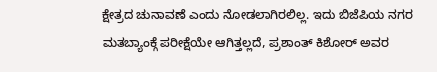ಕ್ಷೇತ್ರದ ಚುನಾವಣೆ ಎಂದು ನೋಡಲಾಗಿರಲಿಲ್ಲ. ಇದು ಬಿಜೆಪಿಯ ನಗರ ಮತಬ್ಯಾಂಕ್ಗೆ ಪರೀಕ್ಷೆಯೇ ಆಗಿತ್ತಲ್ಲದೆ, ಪ್ರಶಾಂತ್ ಕಿಶೋರ್ ಅವರ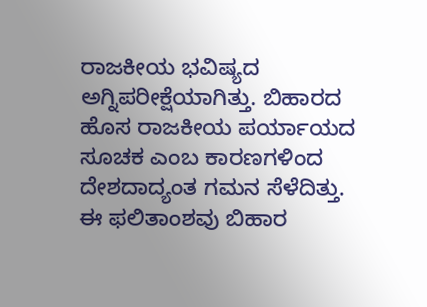ರಾಜಕೀಯ ಭವಿಷ್ಯದ ಅಗ್ನಿಪರೀಕ್ಷೆಯಾಗಿತ್ತು. ಬಿಹಾರದ ಹೊಸ ರಾಜಕೀಯ ಪರ್ಯಾಯದ ಸೂಚಕ ಎಂಬ ಕಾರಣಗಳಿಂದ ದೇಶದಾದ್ಯಂತ ಗಮನ ಸೆಳೆದಿತ್ತು.
ಈ ಫಲಿತಾಂಶವು ಬಿಹಾರ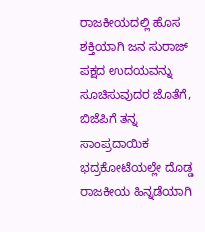ರಾಜಕೀಯದಲ್ಲಿ ಹೊಸ ಶಕ್ತಿಯಾಗಿ ಜನ ಸುರಾಜ್ ಪಕ್ಷದ ಉದಯವನ್ನು ಸೂಚಿಸುವುದರ ಜೊತೆಗೆ, ಬಿಜೆಪಿಗೆ ತನ್ನ ಸಾಂಪ್ರದಾಯಿಕ ಭದ್ರಕೋಟೆಯಲ್ಲೇ ದೊಡ್ಡ ರಾಜಕೀಯ ಹಿನ್ನಡೆಯಾಗಿ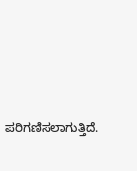ಪರಿಗಣಿಸಲಾಗುತ್ತಿದೆ.